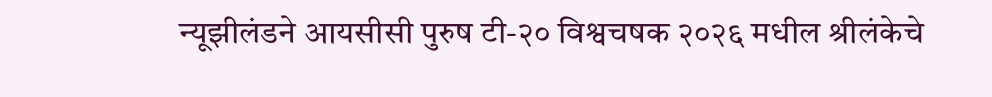न्यूझीलंडने आयसीसी पुरुष टी-२० विश्वचषक २०२६ मधील श्रीलंकेचे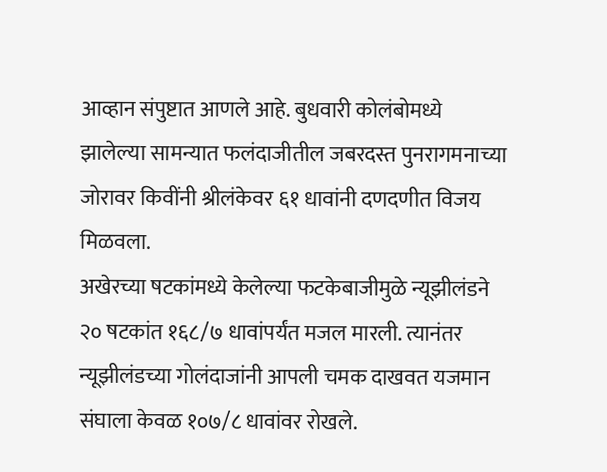आव्हान संपुष्टात आणले आहे. बुधवारी कोलंबोमध्ये झालेल्या सामन्यात फलंदाजीतील जबरदस्त पुनरागमनाच्या जोरावर किवींनी श्रीलंकेवर ६१ धावांनी दणदणीत विजय मिळवला.
अखेरच्या षटकांमध्ये केलेल्या फटकेबाजीमुळे न्यूझीलंडने २० षटकांत १६८/७ धावांपर्यंत मजल मारली. त्यानंतर न्यूझीलंडच्या गोलंदाजांनी आपली चमक दाखवत यजमान संघाला केवळ १०७/८ धावांवर रोखले.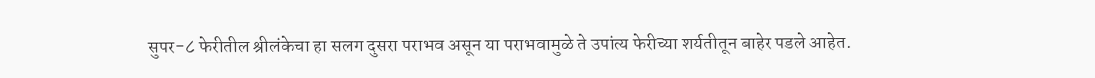सुपर-८ फेरीतील श्रीलंकेचा हा सलग दुसरा पराभव असून या पराभवामुळे ते उपांत्य फेरीच्या शर्यतीतून बाहेर पडले आहेत.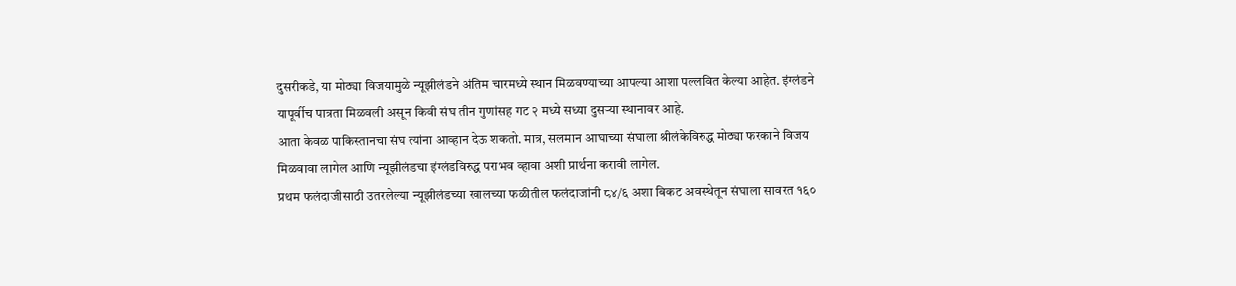दुसरीकडे, या मोठ्या विजयामुळे न्यूझीलंडने अंतिम चारमध्ये स्थान मिळवण्याच्या आपल्या आशा पल्लवित केल्या आहेत. इंग्लंडने यापूर्वीच पात्रता मिळवली असून किवी संघ तीन गुणांसह गट २ मध्ये सध्या दुसऱ्या स्थानावर आहे.
आता केवळ पाकिस्तानचा संघ त्यांना आव्हान देऊ शकतो. मात्र, सलमान आघाच्या संघाला श्रीलंकेविरुद्ध मोठ्या फरकाने विजय मिळवावा लागेल आणि न्यूझीलंडचा इंग्लंडविरुद्ध पराभव व्हावा अशी प्रार्थना करावी लागेल.
प्रथम फलंदाजीसाठी उतरलेल्या न्यूझीलंडच्या खालच्या फळीतील फलंदाजांनी ८४/६ अशा बिकट अवस्थेतून संघाला सावरत १६०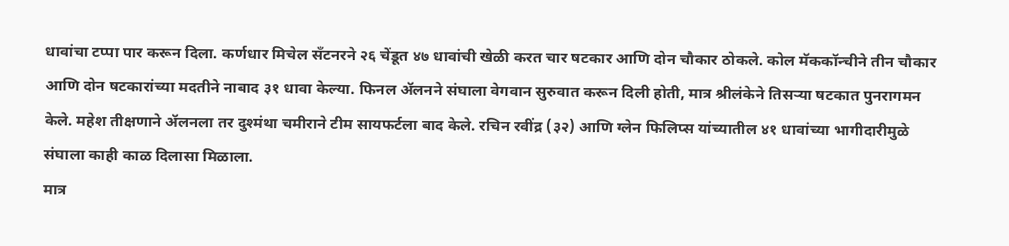धावांचा टप्पा पार करून दिला. कर्णधार मिचेल सँटनरने २६ चेंडूत ४७ धावांची खेळी करत चार षटकार आणि दोन चौकार ठोकले. कोल मॅककॉन्चीने तीन चौकार आणि दोन षटकारांच्या मदतीने नाबाद ३१ धावा केल्या. फिनल ॲलनने संघाला वेगवान सुरुवात करून दिली होती, मात्र श्रीलंकेने तिसऱ्या षटकात पुनरागमन केले. महेश तीक्षणाने ॲलनला तर दुश्मंथा चमीराने टीम सायफर्टला बाद केले. रचिन रवींद्र (३२) आणि ग्लेन फिलिप्स यांच्यातील ४१ धावांच्या भागीदारीमुळे संघाला काही काळ दिलासा मिळाला.
मात्र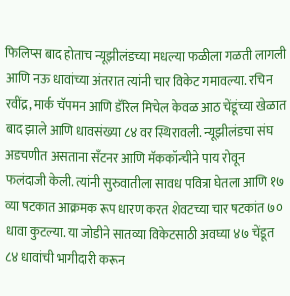फिलिप्स बाद होताच न्यूझीलंडच्या मधल्या फळीला गळती लागली आणि नऊ धावांच्या अंतरात त्यांनी चार विकेट गमावल्या. रचिन रवींद्र, मार्क चॅपमन आणि डॅरिल मिचेल केवळ आठ चेंडूंच्या खेळात बाद झाले आणि धावसंख्या ८४ वर स्थिरावली. न्यूझीलंडचा संघ अडचणीत असताना सँटनर आणि मॅककॉन्चीने पाय रोवून फलंदाजी केली. त्यांनी सुरुवातीला सावध पवित्रा घेतला आणि १७ व्या षटकात आक्रमक रूप धारण करत शेवटच्या चार षटकांत ७० धावा कुटल्या. या जोडीने सातव्या विकेटसाठी अवघ्या ४७ चेंडूत ८४ धावांची भागीदारी करून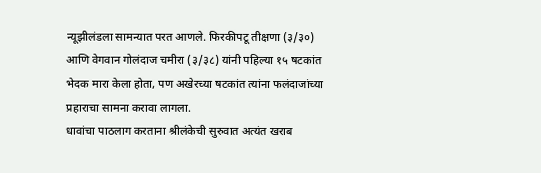न्यूझीलंडला सामन्यात परत आणले. फिरकीपटू तीक्षणा (३/३०) आणि वेगवान गोलंदाज चमीरा (३/३८) यांनी पहिल्या १५ षटकांत भेदक मारा केला होता, पण अखेरच्या षटकांत त्यांना फलंदाजांच्या प्रहाराचा सामना करावा लागला.
धावांचा पाठलाग करताना श्रीलंकेची सुरुवात अत्यंत खराब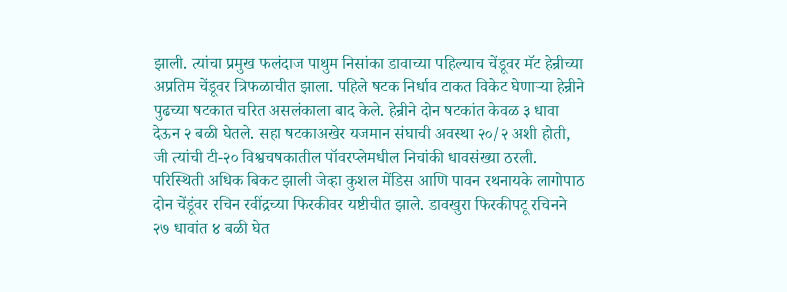झाली. त्यांचा प्रमुख फलंदाज पाथुम निसांका डावाच्या पहिल्याच चेंडूवर मॅट हेन्रीच्या अप्रतिम चेंडूवर त्रिफळाचीत झाला. पहिले षटक निर्धाव टाकत विकेट घेणाऱ्या हेन्रीने पुढच्या षटकात चरित असलंकाला बाद केले. हेन्रीने दोन षटकांत केवळ ३ धावा देऊन २ बळी घेतले. सहा षटकाअखेर यजमान संघाची अवस्था २०/२ अशी होती, जी त्यांची टी-२० विश्वचषकातील पॉवरप्लेमधील निचांकी धावसंख्या ठरली. परिस्थिती अधिक बिकट झाली जेव्हा कुशल मेंडिस आणि पावन रथनायके लागोपाठ दोन चेंडूंवर रचिन रवींद्रच्या फिरकीवर यष्टीचीत झाले. डावखुरा फिरकीपटू रचिनने २७ धावांत ४ बळी घेत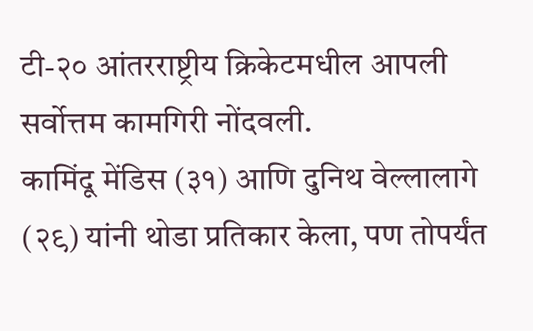टी-२० आंतरराष्ट्रीय क्रिकेटमधील आपली सर्वोत्तम कामगिरी नोंदवली.
कामिंदू मेंडिस (३१) आणि दुनिथ वेल्लालागे (२९) यांनी थोडा प्रतिकार केला, पण तोपर्यंत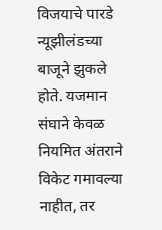विजयाचे पारडे न्यूझीलंडच्या बाजूने झुकले होते. यजमान संघाने केवळ नियमित अंतराने विकेट गमावल्या नाहीत, तर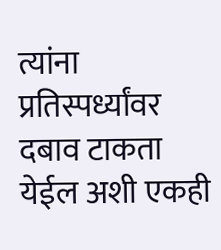त्यांना प्रतिस्पर्ध्यांवर दबाव टाकता येईल अशी एकही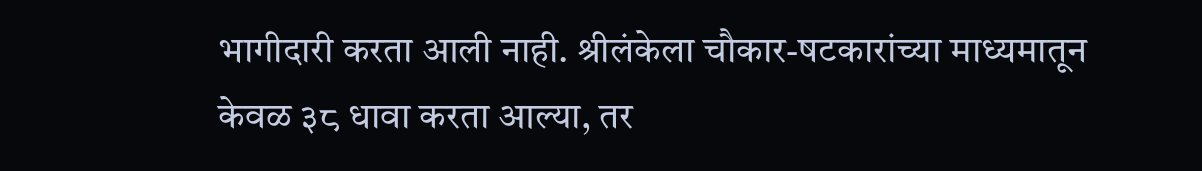भागीदारी करता आली नाही. श्रीलंकेला चौकार-षटकारांच्या माध्यमातून केवळ ३८ धावा करता आल्या, तर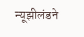न्यूझीलंडने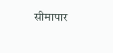सीमापार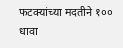फटक्यांच्या मदतीने १०० धावा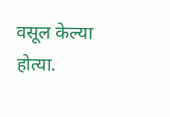वसूल केल्या होत्या.